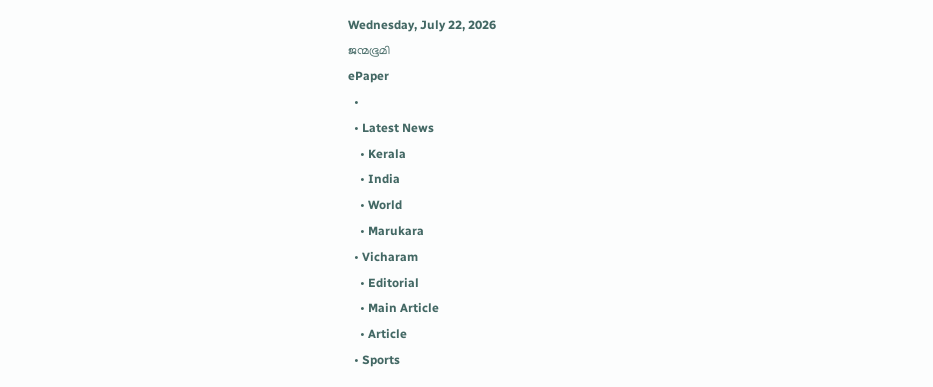Wednesday, July 22, 2026
ജന്മഭൂമി
ePaper
  •
  • Latest News
    • Kerala
    • India
    • World
    • Marukara
  • Vicharam
    • Editorial
    • Main Article
    • Article
  • Sports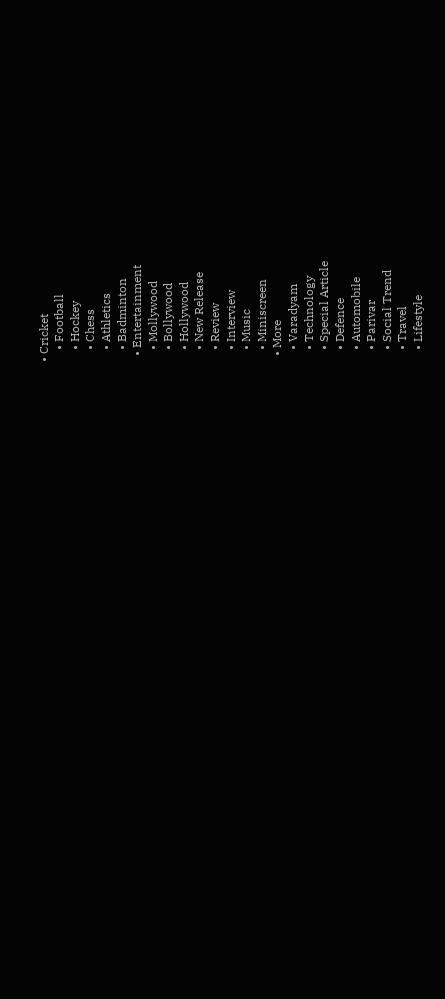• Cricket
    • Football
    • Hockey
    • Chess
    • Athletics
    • Badminton
  • Entertainment
    • Mollywood
    • Bollywood
    • Hollywood
    • New Release
    • Review
    • Interview
    • Music
    • Miniscreen
  • More
    • Varadyam
    • Technology
    • Special Article
    • Defence
    • Automobile
    • Parivar
    • Social Trend
    • Travel
    • Lifestyle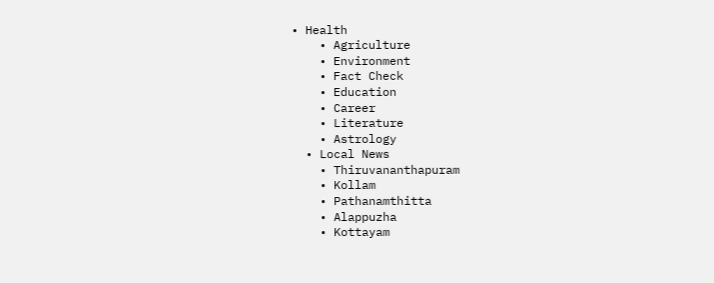• Health
    • Agriculture
    • Environment
    • Fact Check
    • Education
    • Career
    • Literature
    • Astrology
  • Local News
    • Thiruvananthapuram
    • Kollam
    • Pathanamthitta
    • Alappuzha
    • Kottayam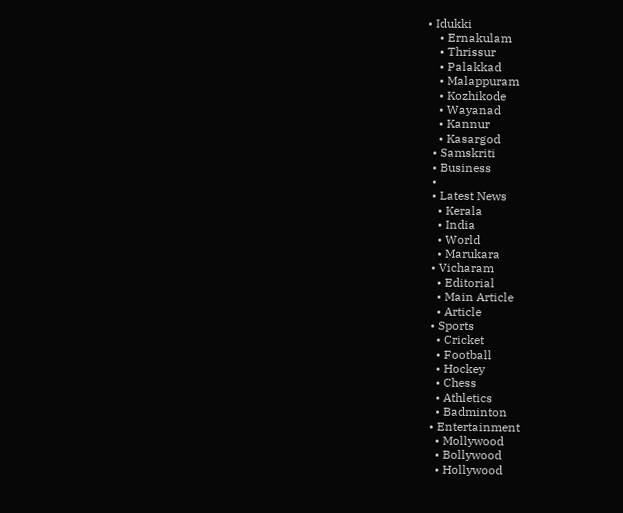• Idukki
    • Ernakulam
    • Thrissur
    • Palakkad
    • Malappuram
    • Kozhikode
    • Wayanad
    • Kannur
    • Kasargod
  • Samskriti
  • Business
  •
  • Latest News
    • Kerala
    • India
    • World
    • Marukara
  • Vicharam
    • Editorial
    • Main Article
    • Article
  • Sports
    • Cricket
    • Football
    • Hockey
    • Chess
    • Athletics
    • Badminton
  • Entertainment
    • Mollywood
    • Bollywood
    • Hollywood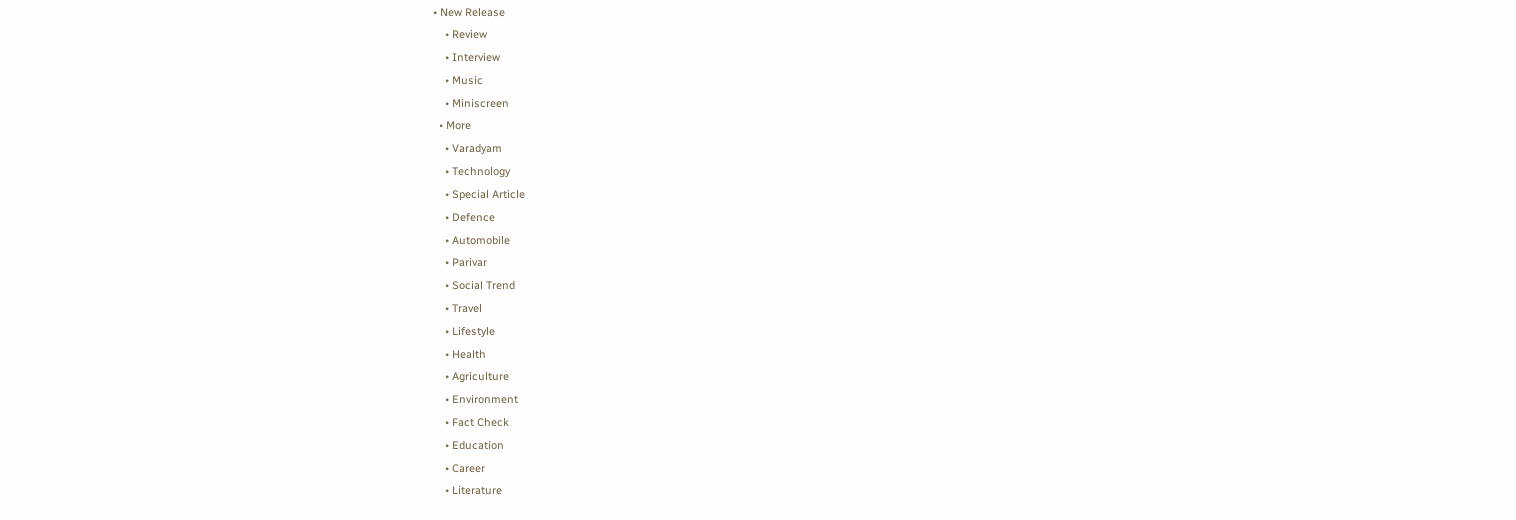• New Release
    • Review
    • Interview
    • Music
    • Miniscreen
  • More
    • Varadyam
    • Technology
    • Special Article
    • Defence
    • Automobile
    • Parivar
    • Social Trend
    • Travel
    • Lifestyle
    • Health
    • Agriculture
    • Environment
    • Fact Check
    • Education
    • Career
    • Literature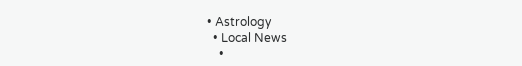• Astrology
  • Local News
    •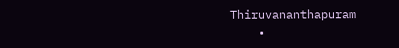Thiruvananthapuram
    •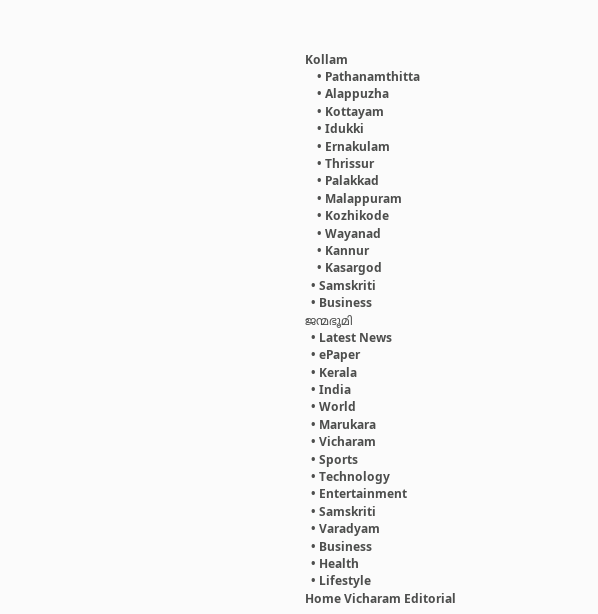Kollam
    • Pathanamthitta
    • Alappuzha
    • Kottayam
    • Idukki
    • Ernakulam
    • Thrissur
    • Palakkad
    • Malappuram
    • Kozhikode
    • Wayanad
    • Kannur
    • Kasargod
  • Samskriti
  • Business
ജന്മഭൂമി
  • Latest News
  • ePaper
  • Kerala
  • India
  • World
  • Marukara
  • Vicharam
  • Sports
  • Technology
  • Entertainment
  • Samskriti
  • Varadyam
  • Business
  • Health
  • Lifestyle
Home Vicharam Editorial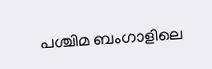പശ്ചിമ ബംഗാളിലെ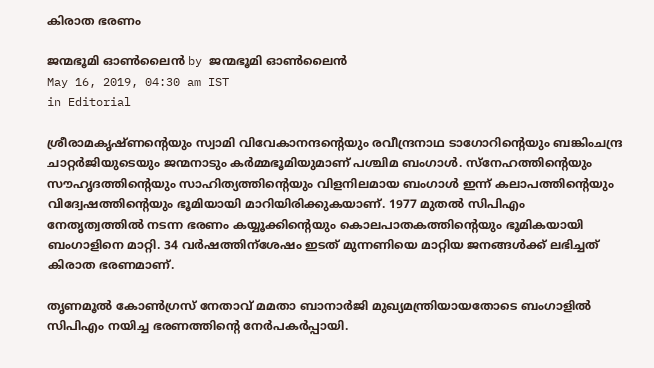കിരാത ഭരണം

ജന്മഭൂമി ഓണ്‍ലൈന്‍ by ജന്മഭൂമി ഓണ്‍ലൈന്‍
May 16, 2019, 04:30 am IST
in Editorial

ശ്രീരാമകൃഷ്ണന്റെയും സ്വാമി വിവേകാനന്ദന്റെയും രവീന്ദ്രനാഥ ടാഗോറിന്റെയും ബങ്കിംചന്ദ്ര ചാറ്റര്‍ജിയുടെയും ജന്മനാടും കര്‍മ്മഭൂമിയുമാണ് പശ്ചിമ ബംഗാള്‍. സ്‌നേഹത്തിന്റെയും സൗഹൃദത്തിന്റെയും സാഹിത്യത്തിന്റെയും വിളനിലമായ ബംഗാള്‍ ഇന്ന് കലാപത്തിന്റെയും വിദ്വേഷത്തിന്റെയും ഭൂമിയായി മാറിയിരിക്കുകയാണ്. 1977 മുതല്‍ സിപിഎം നേതൃത്വത്തില്‍ നടന്ന ഭരണം കയ്യൂക്കിന്റെയും കൊലപാതകത്തിന്റെയും ഭൂമികയായി ബംഗാളിനെ മാറ്റി. 34 വര്‍ഷത്തിന്‌ശേഷം ഇടത് മുന്നണിയെ മാറ്റിയ ജനങ്ങള്‍ക്ക് ലഭിച്ചത് കിരാത ഭരണമാണ്.

തൃണമൂല്‍ കോണ്‍ഗ്രസ് നേതാവ് മമതാ ബാനാര്‍ജി മുഖ്യമന്ത്രിയായതോടെ ബംഗാളില്‍ സിപിഎം നയിച്ച ഭരണത്തിന്റെ നേര്‍പകര്‍പ്പായി.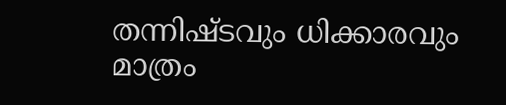തന്നിഷ്ടവും ധിക്കാരവും മാത്രം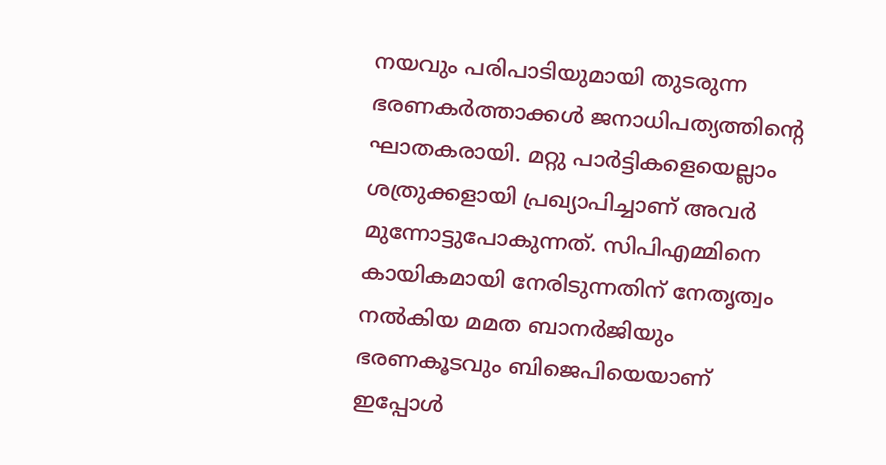നയവും പരിപാടിയുമായി തുടരുന്ന ഭരണകര്‍ത്താക്കള്‍ ജനാധിപത്യത്തിന്റെ ഘാതകരായി. മറ്റു പാര്‍ട്ടികളെയെല്ലാം ശത്രുക്കളായി പ്രഖ്യാപിച്ചാണ് അവര്‍ മുന്നോട്ടുപോകുന്നത്. സിപിഎമ്മിനെ കായികമായി നേരിടുന്നതിന് നേതൃത്വം നല്‍കിയ മമത ബാനര്‍ജിയും ഭരണകൂടവും ബിജെപിയെയാണ് ഇപ്പോള്‍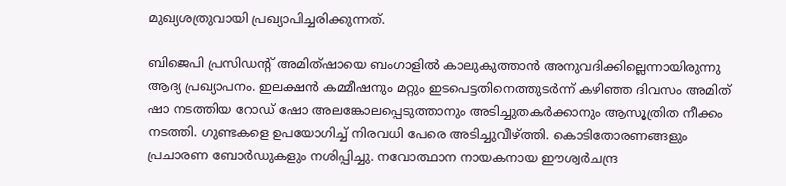മുഖ്യശത്രുവായി പ്രഖ്യാപിച്ചരിക്കുന്നത്.

ബിജെപി പ്രസിഡന്റ് അമിത്ഷായെ ബംഗാളില്‍ കാലുകുത്താന്‍ അനുവദിക്കില്ലെന്നായിരുന്നു ആദ്യ പ്രഖ്യാപനം. ഇലക്ഷന്‍ കമ്മീഷനും മറ്റും ഇടപെട്ടതിനെത്തുടര്‍ന്ന് കഴിഞ്ഞ ദിവസം അമിത് ഷാ നടത്തിയ റോഡ് ഷോ അലങ്കോലപ്പെടുത്താനും അടിച്ചുതകര്‍ക്കാനും ആസൂത്രിത നീക്കം നടത്തി. ഗുണ്ടകളെ ഉപയോഗിച്ച് നിരവധി പേരെ അടിച്ചുവീഴ്‌ത്തി. കൊടിതോരണങ്ങളും പ്രചാരണ ബോര്‍ഡുകളും നശിപ്പിച്ചു. നവോത്ഥാന നായകനായ ഈശ്വര്‍ചന്ദ്ര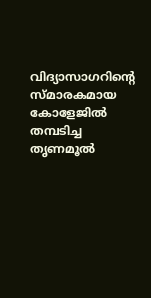വിദ്യാസാഗറിന്റെ സ്മാരകമായ കോളേജില്‍ തമ്പടിച്ച തൃണമൂല്‍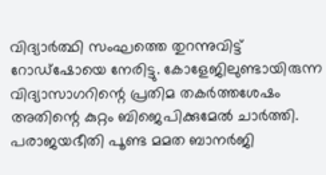വിദ്യാര്‍ത്ഥി സംഘത്തെ തുറന്നുവിട്ട് റോഡ്‌ഷോയെ നേരിട്ടു. കോളേജിലുണ്ടായിരുന്ന വിദ്യാസാഗറിന്റെ പ്രതിമ തകര്‍ത്തശേഷം അതിന്റെ കുറ്റം ബിജെപിക്കുമേല്‍ ചാര്‍ത്തി. പരാജയഭീതി പൂണ്ട മമത ബാനര്‍ജി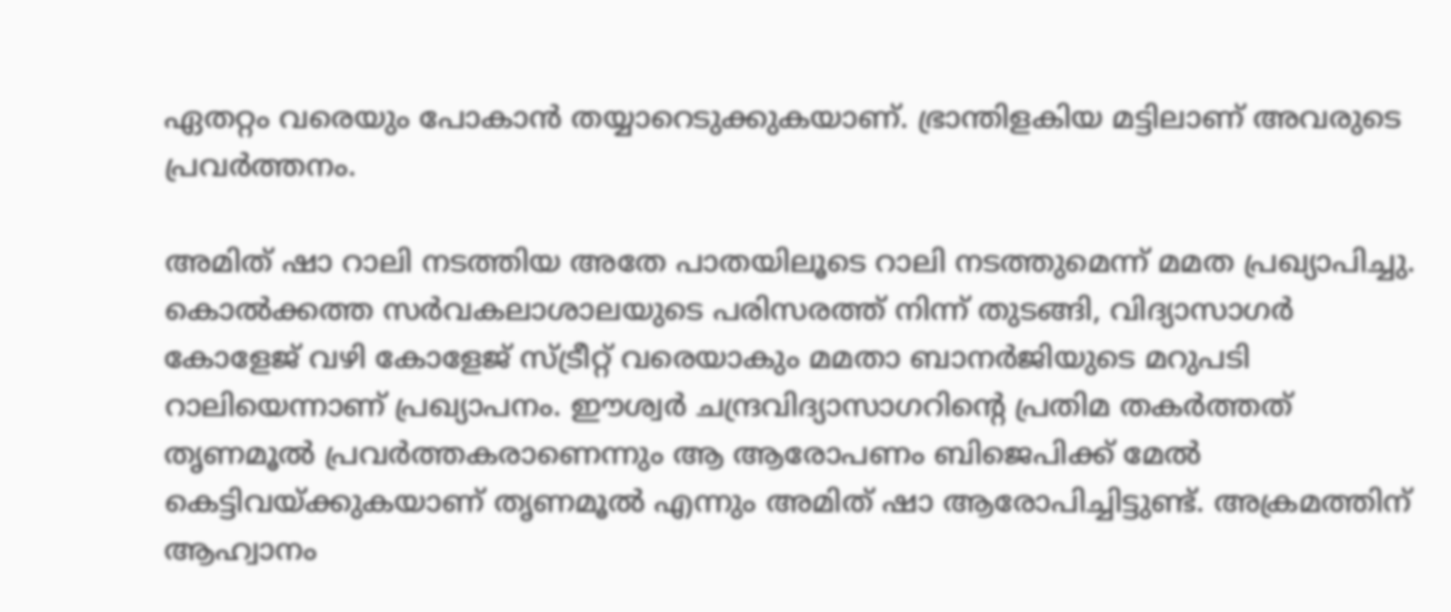ഏതറ്റം വരെയും പോകാന്‍ തയ്യാറെടുക്കുകയാണ്. ഭ്രാന്തിളകിയ മട്ടിലാണ് അവരുടെ പ്രവര്‍ത്തനം.

അമിത് ഷാ റാലി നടത്തിയ അതേ പാതയിലൂടെ റാലി നടത്തുമെന്ന് മമത പ്രഖ്യാപിച്ചു. കൊല്‍ക്കത്ത സര്‍വകലാശാലയുടെ പരിസരത്ത് നിന്ന് തുടങ്ങി, വിദ്യാസാഗര്‍ കോളേജ് വഴി കോളേജ് സ്ട്രീറ്റ് വരെയാകും മമതാ ബാനര്‍ജിയുടെ മറുപടി റാലിയെന്നാണ് പ്രഖ്യാപനം. ഈശ്വര്‍ ചന്ദ്രവിദ്യാസാഗറിന്റെ പ്രതിമ തകര്‍ത്തത് തൃണമൂല്‍ പ്രവര്‍ത്തകരാണെന്നും ആ ആരോപണം ബിജെപിക്ക് മേല്‍ കെട്ടിവയ്‌ക്കുകയാണ് തൃണമൂല്‍ എന്നും അമിത് ഷാ ആരോപിച്ചിട്ടുണ്ട്. അക്രമത്തിന് ആഹ്വാനം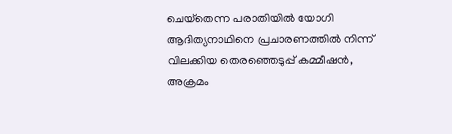ചെയ്‌തെന്ന പരാതിയില്‍ യോഗി ആദിത്യനാഥിനെ പ്രചാരണത്തില്‍ നിന്ന് വിലക്കിയ തെരഞ്ഞെടുപ്പ് കമ്മീഷന്‍, അക്രമം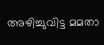അഴിച്ചുവിട്ട മമതാ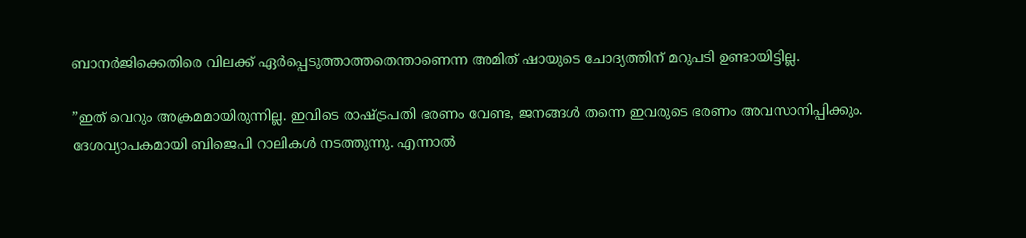ബാനര്‍ജിക്കെതിരെ വിലക്ക് ഏര്‍പ്പെടുത്താത്തതെന്താണെന്ന അമിത് ഷായുടെ ചോദ്യത്തിന് മറുപടി ഉണ്ടായിട്ടില്ല.

”ഇത് വെറും അക്രമമായിരുന്നില്ല. ഇവിടെ രാഷ്‌ട്രപതി ഭരണം വേണ്ട, ജനങ്ങള്‍ തന്നെ ഇവരുടെ ഭരണം അവസാനിപ്പിക്കും. ദേശവ്യാപകമായി ബിജെപി റാലികള്‍ നടത്തുന്നു. എന്നാല്‍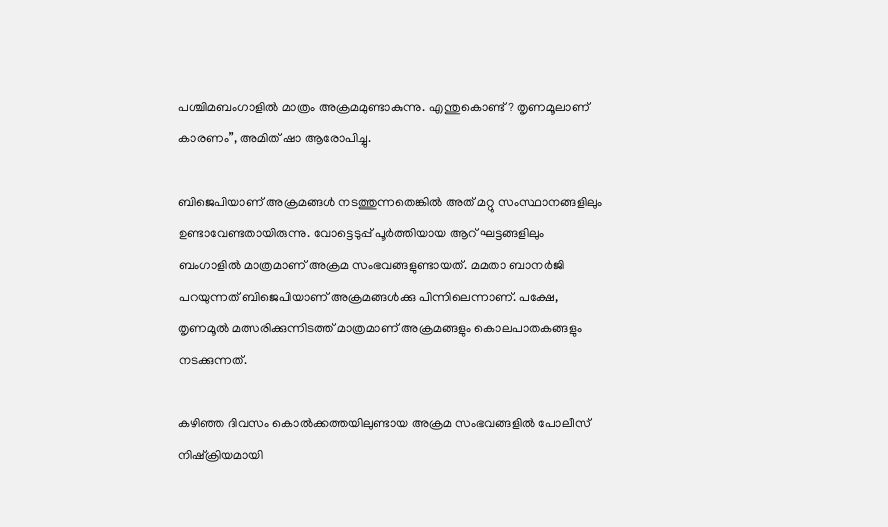പശ്ചിമബംഗാളില്‍ മാത്രം അക്രമമുണ്ടാകുന്നു. എന്തുകൊണ്ട്? തൃണമൂലാണ് കാരണം”, അമിത് ഷാ ആരോപിച്ചു.

ബിജെപിയാണ് അക്രമങ്ങള്‍ നടത്തുന്നതെങ്കില്‍ അത് മറ്റു സംസ്ഥാനങ്ങളിലും ഉണ്ടാവേണ്ടതായിരുന്നു. വോട്ടെടുപ്പ് പൂര്‍ത്തിയായ ആറ് ഘട്ടങ്ങളിലും ബംഗാളില്‍ മാത്രമാണ് അക്രമ സംഭവങ്ങളുണ്ടായത്. മമതാ ബാനര്‍ജി പറയുന്നത് ബിജെപിയാണ് അക്രമങ്ങള്‍ക്കു പിന്നിലെന്നാണ്. പക്ഷേ, തൃണമൂല്‍ മത്സരിക്കുന്നിടത്ത് മാത്രമാണ് അക്രമങ്ങളും കൊലപാതകങ്ങളും നടക്കുന്നത്.

കഴിഞ്ഞ ദിവസം കൊല്‍ക്കത്തയിലുണ്ടായ അക്രമ സംഭവങ്ങളില്‍ പോലീസ് നിഷ്‌ക്രിയമായി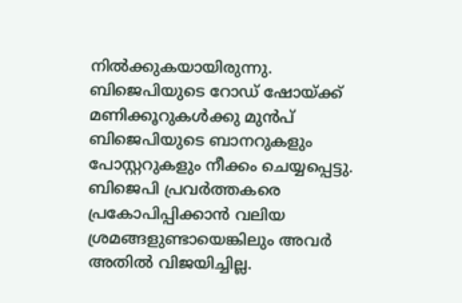നില്‍ക്കുകയായിരുന്നു. ബിജെപിയുടെ റോഡ് ഷോയ്‌ക്ക് മണിക്കൂറുകള്‍ക്കു മുന്‍പ് ബിജെപിയുടെ ബാനറുകളും പോസ്റ്ററുകളും നീക്കം ചെയ്യപ്പെട്ടു. ബിജെപി പ്രവര്‍ത്തകരെ പ്രകോപിപ്പിക്കാന്‍ വലിയ ശ്രമങ്ങളുണ്ടായെങ്കിലും അവര്‍ അതില്‍ വിജയിച്ചില്ല.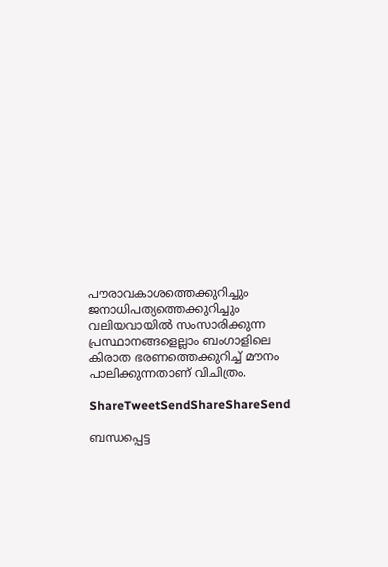പൗരാവകാശത്തെക്കുറിച്ചും ജനാധിപത്യത്തെക്കുറിച്ചും വലിയവായില്‍ സംസാരിക്കുന്ന പ്രസ്ഥാനങ്ങളെല്ലാം ബംഗാളിലെ കിരാത ഭരണത്തെക്കുറിച്ച് മൗനം പാലിക്കുന്നതാണ് വിചിത്രം.

ShareTweetSendShareShareSend

ബന്ധപ്പെട്ട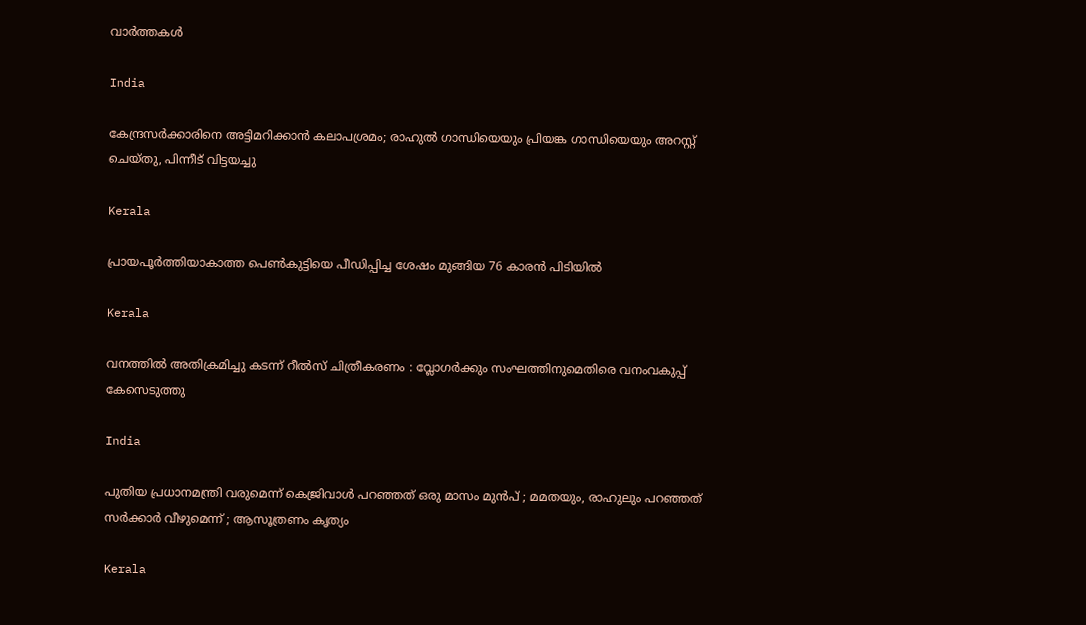വാര്‍ത്തകള്‍

India

കേന്ദ്രസര്‍ക്കാരിനെ അട്ടിമറിക്കാന്‍ കലാപശ്രമം; രാഹുല്‍ ഗാന്ധിയെയും പ്രിയങ്ക ഗാന്ധിയെയും അറസ്റ്റ് ചെയ്തു, പിന്നീട് വിട്ടയച്ചു

Kerala

പ്രായപൂര്‍ത്തിയാകാത്ത പെണ്‍കുട്ടിയെ പീഡിപ്പിച്ച ശേഷം മുങ്ങിയ 76 കാരന്‍ പിടിയില്‍

Kerala

വനത്തില്‍ അതിക്രമിച്ചു കടന്ന് റീല്‍സ് ചിത്രീകരണം : വ്ലോഗര്‍ക്കും സംഘത്തിനുമെതിരെ വനംവകുപ്പ് കേസെടുത്തു

India

പുതിയ പ്രധാനമന്ത്രി വരുമെന്ന് കെജ്രിവാൾ പറഞ്ഞത് ഒരു മാസം മുൻപ് ; മമതയും, രാഹുലും പറഞ്ഞത് സർക്കാർ വീഴുമെന്ന് ; ആസൂത്രണം കൃത്യം

Kerala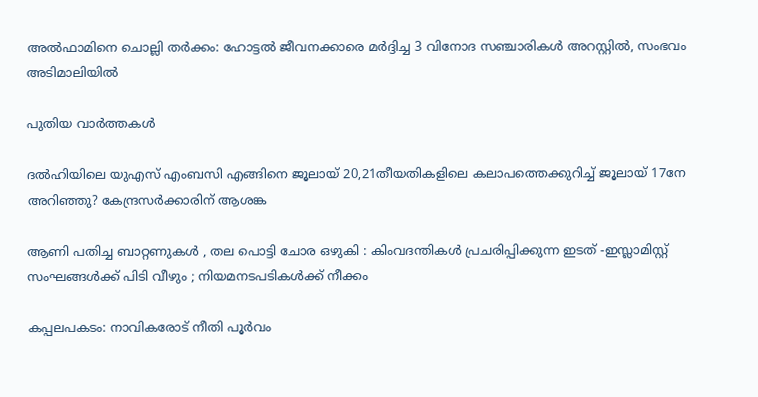അല്‍ഫാമിനെ ചൊല്ലി തര്‍ക്കം: ഹോട്ടല്‍ ജീവനക്കാരെ മര്‍ദ്ദിച്ച 3 വിനോദ സഞ്ചാരികള്‍ അറസ്റ്റില്‍, സംഭവം അടിമാലിയില്‍

പുതിയ വാര്‍ത്തകള്‍

ദല്‍ഹിയിലെ യുഎസ് എംബസി എങ്ങിനെ ജൂലായ് 20,21തീയതികളിലെ കലാപത്തെക്കുറിച്ച് ജൂലായ് 17നേ അറിഞ്ഞു? കേന്ദ്രസര്‍ക്കാരിന് ആശങ്ക

ആണി പതിച്ച ബാറ്റണുകൾ , തല പൊട്ടി ചോര ഒഴുകി : കിംവദന്തികൾ പ്രചരിപ്പിക്കുന്ന ഇടത് -ഇസ്ലാമിസ്റ്റ് സംഘങ്ങൾക്ക് പിടി വീഴും ; നിയമനടപടികൾക്ക് നീക്കം

കപ്പലപകടം: നാവികരോട് നീതി പൂര്‍വം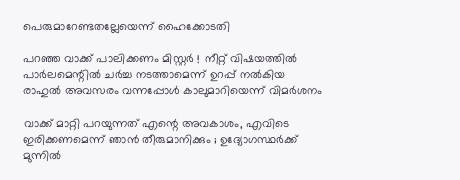പെരുമാറേണ്ടതല്ലേയെന്ന് ഹൈക്കോടതി

പറഞ്ഞ വാക്ക് പാലിക്കണം മിസ്റ്റർ !  നീറ്റ് വിഷയത്തിൽ പാർലമെന്റിൽ ചർച്ച നടത്താമെന്ന് ഉറപ്പ് നൽകിയ രാഹുൽ അവസരം വന്നപ്പോൾ കാലുമാറിയെന്ന് വിമർശനം

വാക്ക് മാറ്റി പറയുന്നത് എന്റെ അവകാശം, എവിടെ ഇരിക്കണമെന്ന് ഞാൻ തീരുമാനിക്കും ; ഉദ്യോഗസ്ഥർക്ക് മുന്നിൽ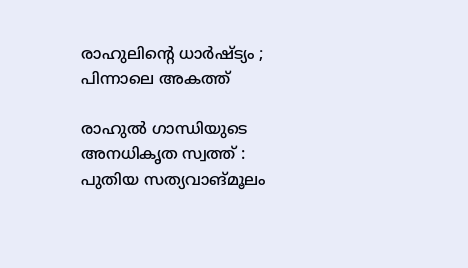രാഹുലിന്റെ ധാർഷ്ട്യം ; പിന്നാലെ അകത്ത്

രാഹുല്‍ ഗാന്ധിയുടെ അനധികൃത സ്വത്ത് : പുതിയ സത്യവാങ്മൂലം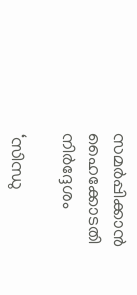സമര്‍പ്പിക്കാന്‍ ഹൈക്കോടതി നിര്‍ദ്ദേശം

‘സിന്ധു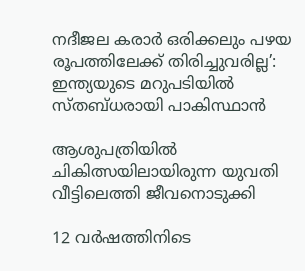നദീജല കരാർ ഒരിക്കലും പഴയ രൂപത്തിലേക്ക് തിരിച്ചുവരില്ല’: ഇന്ത്യയുടെ മറുപടിയിൽ സ്തബ്ധരായി പാകിസ്ഥാൻ

ആശുപത്രിയില്‍ ചികിത്സയിലായിരുന്ന യുവതി വീട്ടിലെത്തി ജീവനൊടുക്കി

12 വർഷത്തിനിടെ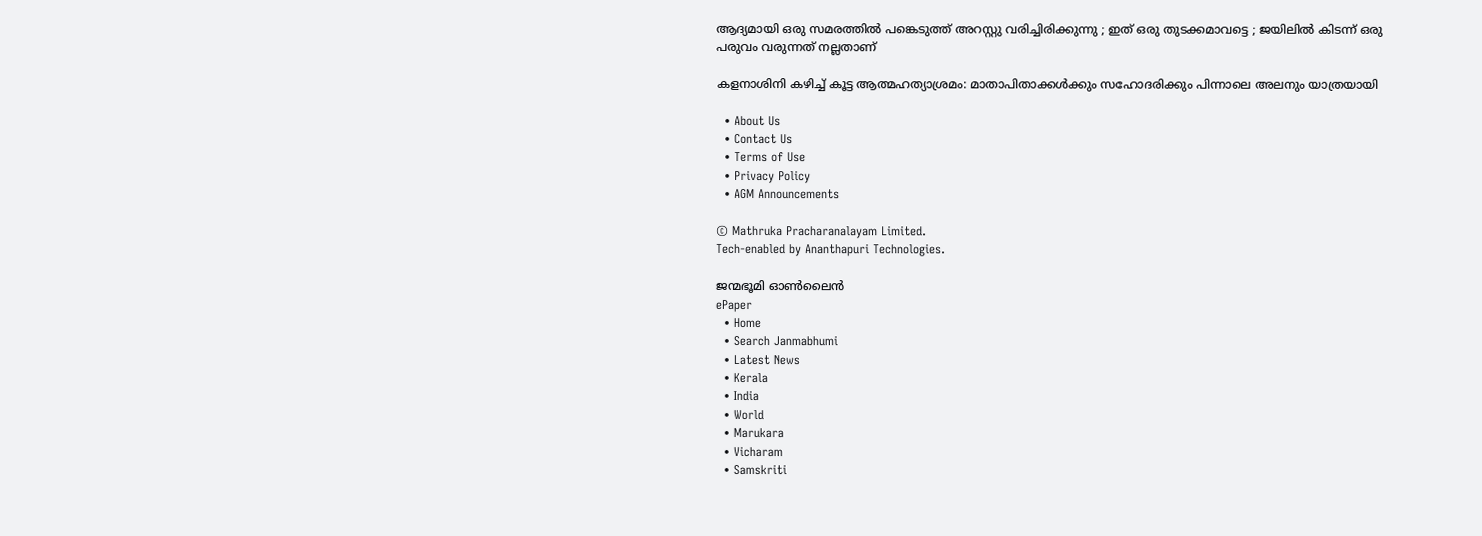ആദ്യമായി ഒരു സമരത്തിൽ പങ്കെടുത്ത് അറസ്റ്റു വരിച്ചിരിക്കുന്നു ; ഇത് ഒരു തുടക്കമാവട്ടെ ; ജയിലിൽ കിടന്ന് ഒരു പരുവം വരുന്നത് നല്ലതാണ്

കളനാശിനി കഴിച്ച് കൂട്ട ആത്മഹത്യാശ്രമം: മാതാപിതാക്കള്‍ക്കും സഹോദരിക്കും പിന്നാലെ അലനും യാത്രയായി

  • About Us
  • Contact Us
  • Terms of Use
  • Privacy Policy
  • AGM Announcements

© Mathruka Pracharanalayam Limited.
Tech-enabled by Ananthapuri Technologies.

ജന്മഭൂമി ഓണ്‍ലൈന്‍
ePaper
  • Home
  • Search Janmabhumi
  • Latest News
  • Kerala
  • India
  • World
  • Marukara
  • Vicharam
  • Samskriti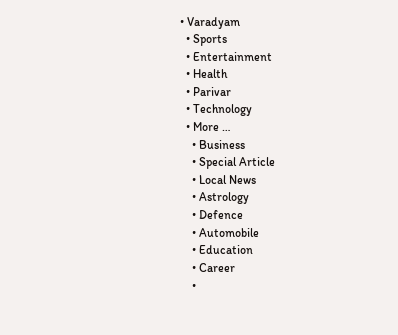• Varadyam
  • Sports
  • Entertainment
  • Health
  • Parivar
  • Technology
  • More …
    • Business
    • Special Article
    • Local News
    • Astrology
    • Defence
    • Automobile
    • Education
    • Career
    •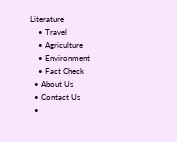Literature
    • Travel
    • Agriculture
    • Environment
    • Fact Check
  • About Us
  • Contact Us
  •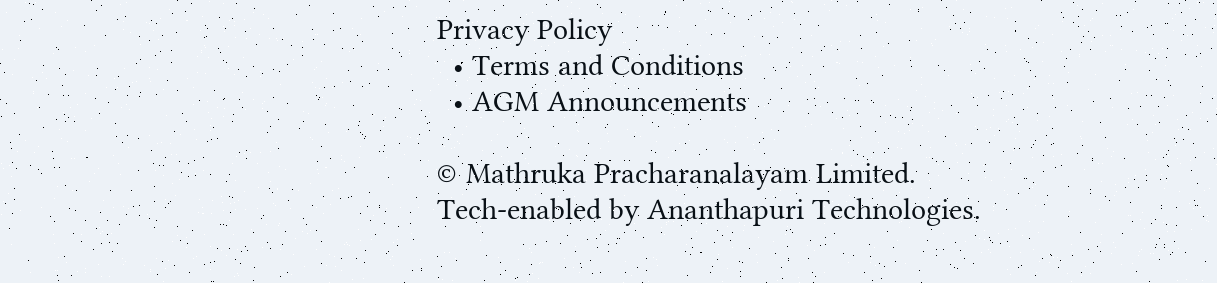Privacy Policy
  • Terms and Conditions
  • AGM Announcements

© Mathruka Pracharanalayam Limited.
Tech-enabled by Ananthapuri Technologies.